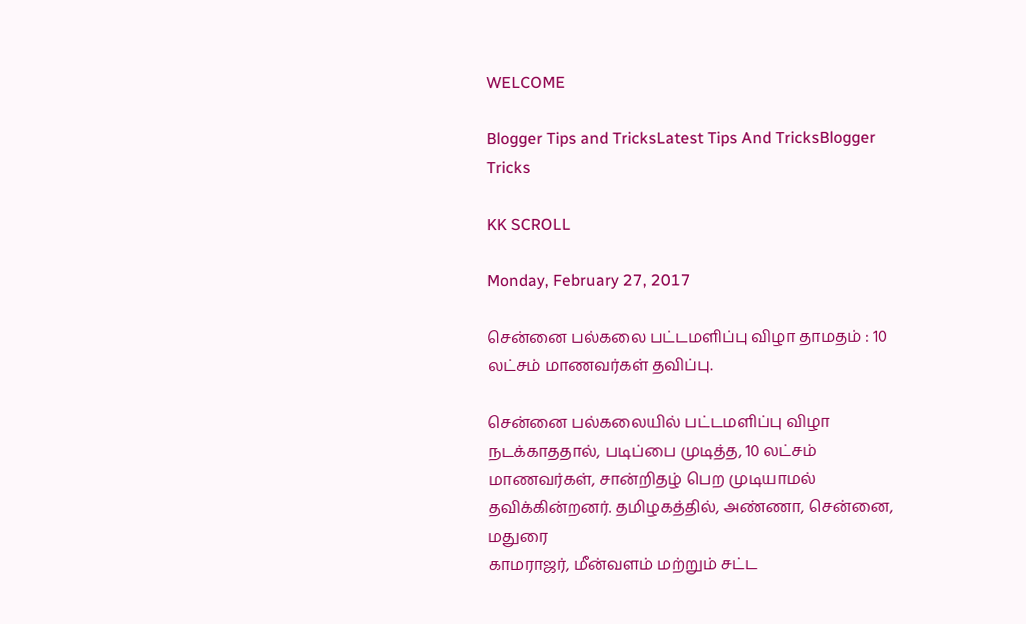WELCOME

Blogger Tips and TricksLatest Tips And TricksBlogger Tricks

KK SCROLL

Monday, February 27, 2017

சென்னை பல்கலை பட்டமளிப்பு விழா தாமதம் : 10 லட்சம் மாணவர்கள் தவிப்பு.

சென்னை பல்கலையில் பட்டமளிப்பு விழா நடக்காததால், படிப்பை முடித்த, 10 லட்சம் மாணவர்கள், சான்றிதழ் பெற முடியாமல் தவிக்கின்றனர். தமிழகத்தில், அண்ணா, சென்னை, மதுரை
காமராஜர், மீன்வளம் மற்றும் சட்ட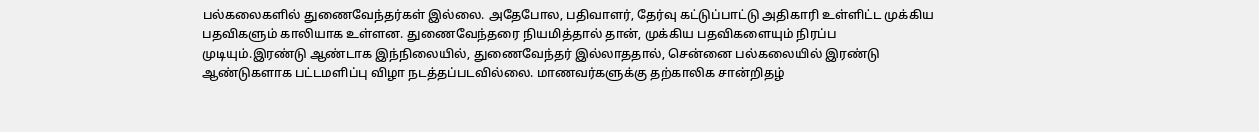பல்கலைகளில் துணைவேந்தர்கள் இல்லை. அதேபோல, பதிவாளர், தேர்வு கட்டுப்பாட்டு அதிகாரி உள்ளிட்ட முக்கிய பதவிகளும் காலியாக உள்ளன. துணைவேந்தரை நியமித்தால் தான், முக்கிய பதவிகளையும் நிரப்ப முடியும்.இரண்டு ஆண்டாக இந்நிலையில், துணைவேந்தர் இல்லாததால், சென்னை பல்கலையில் இரண்டு ஆண்டுகளாக பட்டமளிப்பு விழா நடத்தப்படவில்லை. மாணவர்களுக்கு தற்காலிக சான்றிதழ்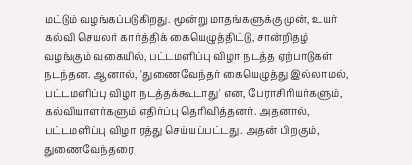மட்டும் வழங்கப்படுகிறது. மூன்று மாதங்களுக்கு முன், உயர் கல்வி செயலர் கார்த்திக் கையெழுத்திட்டு, சான்றிதழ் வழங்கும் வகையில், பட்டமளிப்பு விழா நடத்த ஏற்பாடுகள் நடந்தன. ஆனால், 'துணைவேந்தர் கையெழுத்து இல்லாமல், பட்டமளிப்பு விழா நடத்தக்கூடாது' என, பேராசிரியர்களும், கல்வியாளர்களும் எதிர்ப்பு தெரிவித்தனர். அதனால், பட்டமளிப்பு விழா ரத்து செய்யப்பட்டது. அதன் பிறகும், துணைவேந்தரை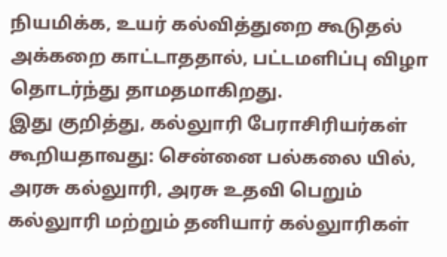நியமிக்க, உயர் கல்வித்துறை கூடுதல் அக்கறை காட்டாததால், பட்டமளிப்பு விழா தொடர்ந்து தாமதமாகிறது.
இது குறித்து, கல்லுாரி பேராசிரியர்கள் கூறியதாவது: சென்னை பல்கலை யில், அரசு கல்லுாரி, அரசு உதவி பெறும் கல்லுாரி மற்றும் தனியார் கல்லுாரிகள்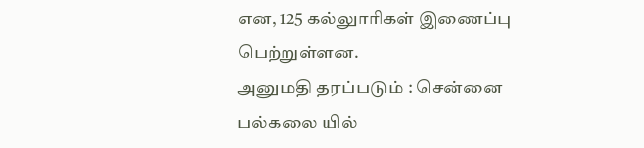என, 125 கல்லுாரிகள் இணைப்பு பெற்றுள்ளன.
அனுமதி தரப்படும் : சென்னை பல்கலை யில்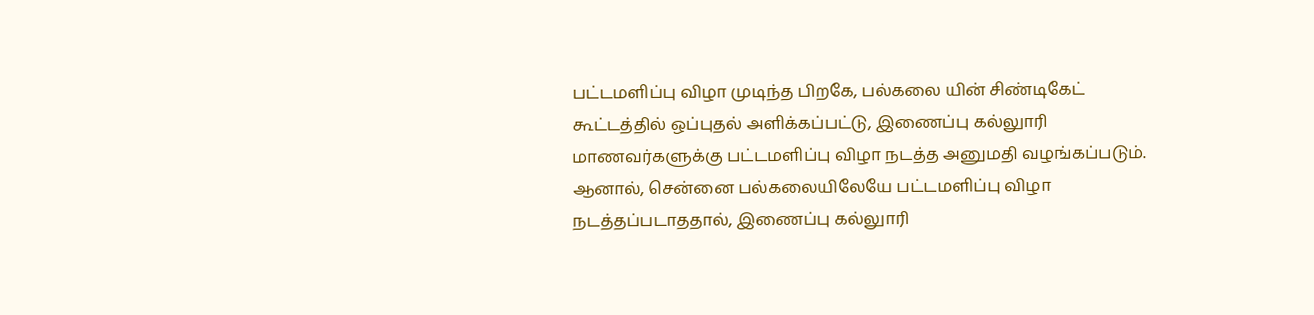பட்டமளிப்பு விழா முடிந்த பிறகே, பல்கலை யின் சிண்டிகேட் கூட்டத்தில் ஒப்புதல் அளிக்கப்பட்டு, இணைப்பு கல்லுாரி மாணவர்களுக்கு பட்டமளிப்பு விழா நடத்த அனுமதி வழங்கப்படும். ஆனால், சென்னை பல்கலையிலேயே பட்டமளிப்பு விழா நடத்தப்படாததால், இணைப்பு கல்லுாரி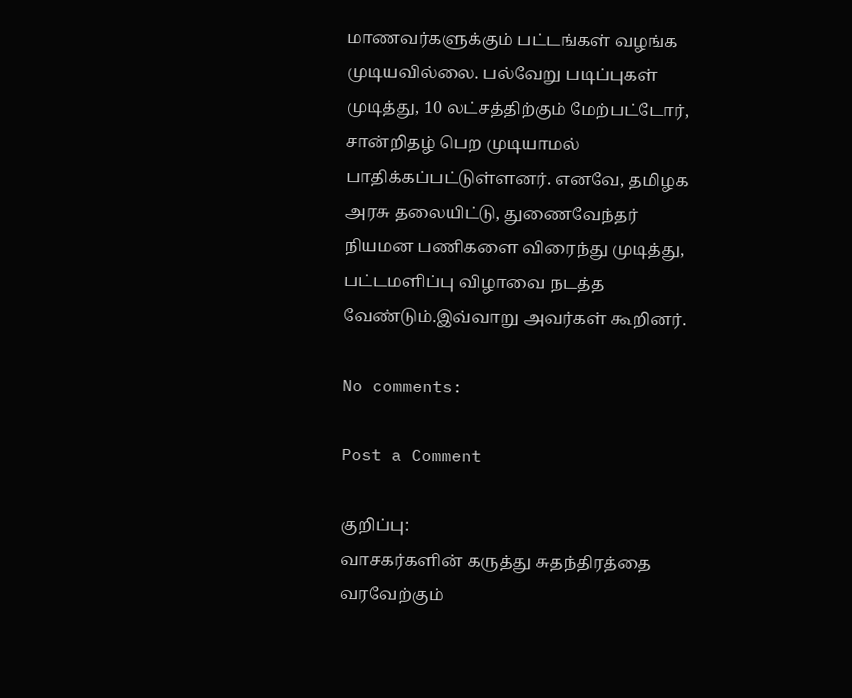மாணவர்களுக்கும் பட்டங்கள் வழங்க முடியவில்லை. பல்வேறு படிப்புகள் முடித்து, 10 லட்சத்திற்கும் மேற்பட்டோர், சான்றிதழ் பெற முடியாமல் பாதிக்கப்பட்டுள்ளனர். எனவே, தமிழக அரசு தலையிட்டு, துணைவேந்தர் நியமன பணிகளை விரைந்து முடித்து, பட்டமளிப்பு விழாவை நடத்த வேண்டும்.இவ்வாறு அவர்கள் கூறினர்.

No comments:

Post a Comment

குறிப்பு:
வாசகர்களின் கருத்து சுதந்திரத்தை வரவேற்கும்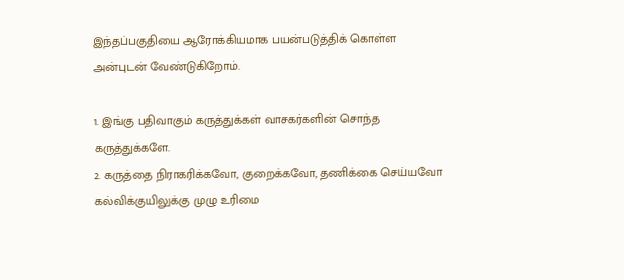இந்தப்பகுதியை ஆரோக்கியமாக பயன்படுத்திக் கொள்ள அன்புடன் வேண்டுகிறோம்.

1. இங்கு பதிவாகும் கருத்துக்கள் வாசகர்களின் சொந்த கருத்துக்களே.
2. கருத்தை நிராகரிக்கவோ, குறைக்கவோ, தணிக்கை செய்யவோ கல்விக்குயிலுக்கு முழு உரிமை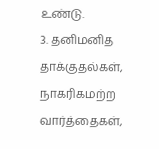உண்டு.
3. தனிமனித தாக்குதல்கள், நாகரிகமற்ற வார்த்தைகள்,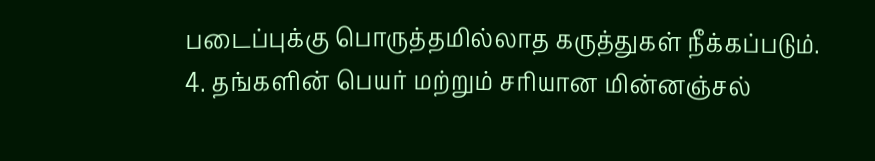படைப்புக்கு பொருத்தமில்லாத கருத்துகள் நீக்கப்படும்.
4. தங்களின் பெயர் மற்றும் சரியான மின்னஞ்சல்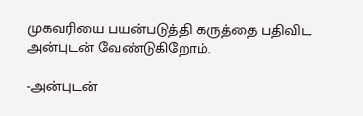முகவரியை பயன்படுத்தி கருத்தை பதிவிட அன்புடன் வேண்டுகிறோம்.

-அன்புடன்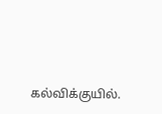கல்விக்குயில்.